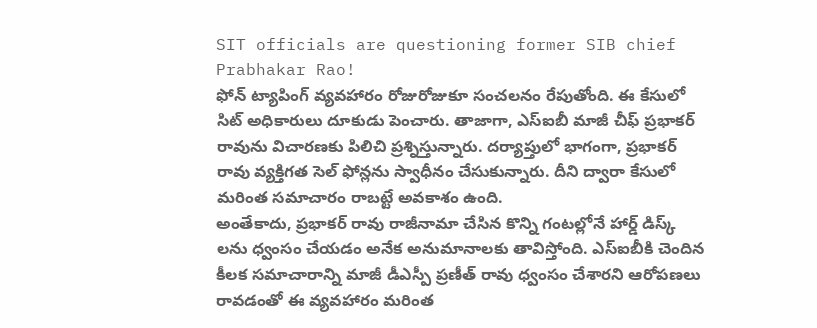SIT officials are questioning former SIB chief Prabhakar Rao!
ఫోన్ ట్యాపింగ్ వ్యవహారం రోజురోజుకూ సంచలనం రేపుతోంది. ఈ కేసులో సిట్ అధికారులు దూకుడు పెంచారు. తాజాగా, ఎస్ఐబీ మాజీ చీఫ్ ప్రభాకర్ రావును విచారణకు పిలిచి ప్రశ్నిస్తున్నారు. దర్యాప్తులో భాగంగా, ప్రభాకర్ రావు వ్యక్తిగత సెల్ ఫోన్లను స్వాధీనం చేసుకున్నారు. దీని ద్వారా కేసులో మరింత సమాచారం రాబట్టే అవకాశం ఉంది.
అంతేకాదు, ప్రభాకర్ రావు రాజీనామా చేసిన కొన్ని గంటల్లోనే హార్డ్ డిస్క్ లను ధ్వంసం చేయడం అనేక అనుమానాలకు తావిస్తోంది. ఎస్ఐబీకి చెందిన కీలక సమాచారాన్ని మాజీ డీఎస్పీ ప్రణీత్ రావు ధ్వంసం చేశారని ఆరోపణలు రావడంతో ఈ వ్యవహారం మరింత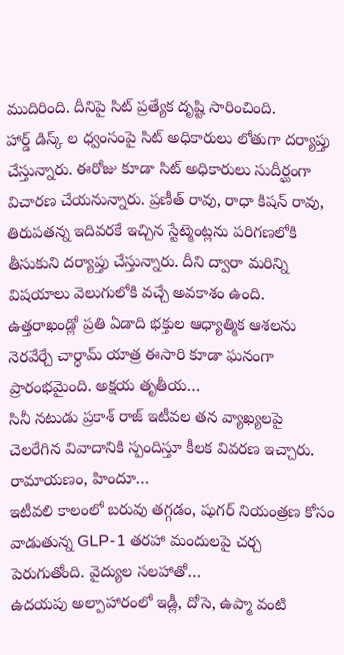ముదిరింది. దీనిపై సిట్ ప్రత్యేక దృష్టి సారించింది.
హార్డ్ డిస్క్ ల ధ్వంసంపై సిట్ అధికారులు లోతుగా దర్యాప్తు చేస్తున్నారు. ఈరోజు కూడా సిట్ అధికారులు సుదీర్ఘంగా విచారణ చేయనున్నారు. ప్రణీత్ రావు, రాధా కిషన్ రావు, తిరుపతన్న ఇదివరకే ఇచ్చిన స్టేట్మెంట్లను పరిగణలోకి తీసుకుని దర్యాప్తు చేస్తున్నారు. దీని ద్వారా మరిన్ని విషయాలు వెలుగులోకి వచ్చే అవకాశం ఉంది.
ఉత్తరాఖండ్లో ప్రతి ఏడాది భక్తుల ఆధ్యాత్మిక ఆశలను నెరవేర్చే చార్ధామ్ యాత్ర ఈసారి కూడా ఘనంగా ప్రారంభమైంది. అక్షయ తృతీయ…
సినీ నటుడు ప్రకాశ్ రాజ్ ఇటీవల తన వ్యాఖ్యలపై చెలరేగిన వివాదానికి స్పందిస్తూ కీలక వివరణ ఇచ్చారు. రామాయణం, హిందూ…
ఇటీవలి కాలంలో బరువు తగ్గడం, షుగర్ నియంత్రణ కోసం వాడుతున్న GLP-1 తరహా మందులపై చర్చ పెరుగుతోంది. వైద్యుల సలహాతో…
ఉదయపు అల్పాహారంలో ఇడ్లీ, దోసె, ఉప్మా వంటి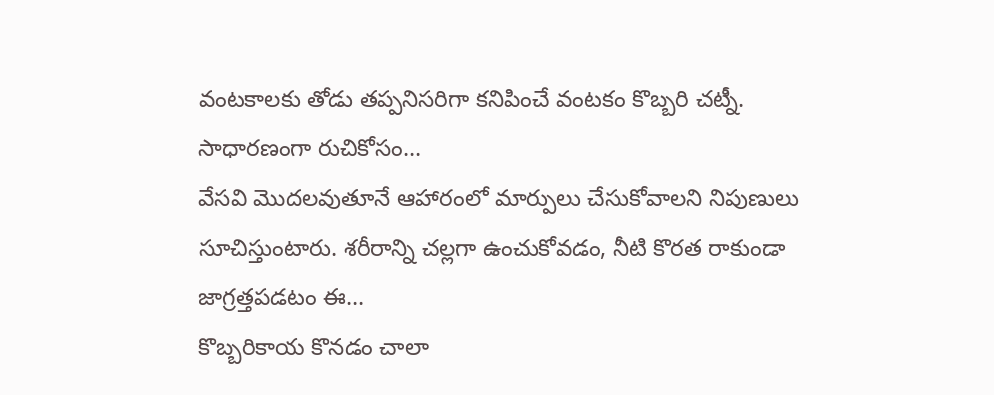వంటకాలకు తోడు తప్పనిసరిగా కనిపించే వంటకం కొబ్బరి చట్నీ. సాధారణంగా రుచికోసం…
వేసవి మొదలవుతూనే ఆహారంలో మార్పులు చేసుకోవాలని నిపుణులు సూచిస్తుంటారు. శరీరాన్ని చల్లగా ఉంచుకోవడం, నీటి కొరత రాకుండా జాగ్రత్తపడటం ఈ…
కొబ్బరికాయ కొనడం చాలా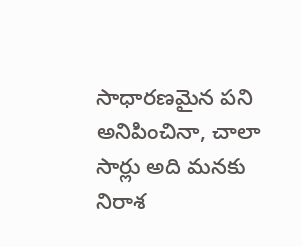సాధారణమైన పని అనిపించినా, చాలా సార్లు అది మనకు నిరాశ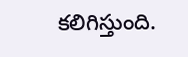కలిగిస్తుంది.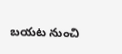బయట నుంచి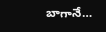బాగానే…